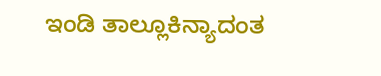ಇಂಡಿ ತಾಲ್ಲೂಕಿನ್ಯಾದಂತ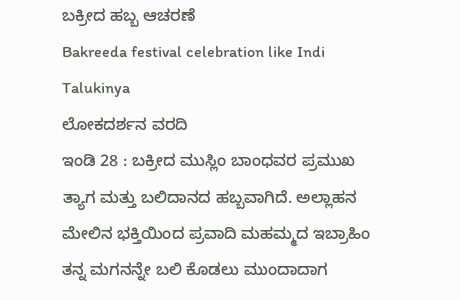ಬಕ್ರೀದ ಹಬ್ಬ ಆಚರಣೆ
Bakreeda festival celebration like Indi Talukinya
ಲೋಕದರ್ಶನ ವರದಿ
ಇಂಡಿ 28 : ಬಕ್ರೀದ ಮುಸ್ಲಿಂ ಬಾಂಧವರ ಪ್ರಮುಖ ತ್ಯಾಗ ಮತ್ತು ಬಲಿದಾನದ ಹಬ್ಬವಾಗಿದೆ. ಅಲ್ಲಾಹನ ಮೇಲಿನ ಭಕ್ತಿಯಿಂದ ಪ್ರವಾದಿ ಮಹಮ್ಮದ ಇಬ್ರಾಹಿಂ ತನ್ನ ಮಗನನ್ನೇ ಬಲಿ ಕೊಡಲು ಮುಂದಾದಾಗ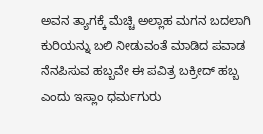ಅವನ ತ್ಯಾಗಕ್ಕೆ ಮೆಚ್ಚಿ ಅಲ್ಲಾಹ ಮಗನ ಬದಲಾಗಿ ಕುರಿಯನ್ನು ಬಲಿ ನೀಡುವಂತೆ ಮಾಡಿದ ಪವಾಡ ನೆನಪಿಸುವ ಹಬ್ಬವೇ ಈ ಪವಿತ್ರ ಬಕ್ರೀದ್ ಹಬ್ಬ ಎಂದು ಇಸ್ಲಾಂ ಧರ್ಮಗುರು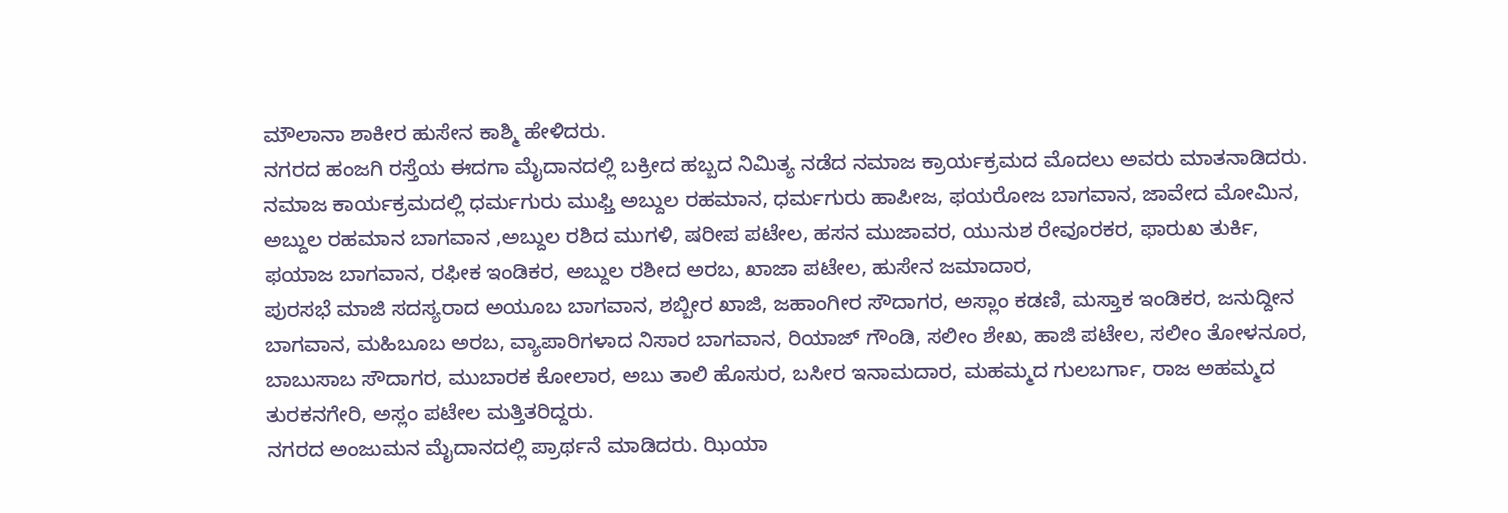ಮೌಲಾನಾ ಶಾಕೀರ ಹುಸೇನ ಕಾಶ್ಮಿ ಹೇಳಿದರು.
ನಗರದ ಹಂಜಗಿ ರಸ್ತೆಯ ಈದಗಾ ಮೈದಾನದಲ್ಲಿ ಬಕ್ರೀದ ಹಬ್ಬದ ನಿಮಿತ್ಯ ನಡೆದ ನಮಾಜ ಕ್ರಾರ್ಯಕ್ರಮದ ಮೊದಲು ಅವರು ಮಾತನಾಡಿದರು. ನಮಾಜ ಕಾರ್ಯಕ್ರಮದಲ್ಲಿ ಧರ್ಮಗುರು ಮುಫ್ತಿ ಅಬ್ದುಲ ರಹಮಾನ, ಧರ್ಮಗುರು ಹಾಪೀಜ, ಫಯರೋಜ ಬಾಗವಾನ, ಜಾವೇದ ಮೋಮಿನ, ಅಬ್ದುಲ ರಹಮಾನ ಬಾಗವಾನ ,ಅಬ್ದುಲ ರಶಿದ ಮುಗಳಿ, ಷರೀಪ ಪಟೇಲ, ಹಸನ ಮುಜಾವರ, ಯುನುಶ ರೇವೂರಕರ, ಫಾರುಖ ತುರ್ಕಿ, ಫಯಾಜ ಬಾಗವಾನ, ರಫೀಕ ಇಂಡಿಕರ, ಅಬ್ದುಲ ರಶೀದ ಅರಬ, ಖಾಜಾ ಪಟೇಲ, ಹುಸೇನ ಜಮಾದಾರ,
ಪುರಸಭೆ ಮಾಜಿ ಸದಸ್ಯರಾದ ಅಯೂಬ ಬಾಗವಾನ, ಶಬ್ಬೀರ ಖಾಜಿ, ಜಹಾಂಗೀರ ಸೌದಾಗರ, ಅಸ್ಲಾಂ ಕಡಣಿ, ಮಸ್ತಾಕ ಇಂಡಿಕರ, ಜನುದ್ದೀನ ಬಾಗವಾನ, ಮಹಿಬೂಬ ಅರಬ, ವ್ಯಾಪಾರಿಗಳಾದ ನಿಸಾರ ಬಾಗವಾನ, ರಿಯಾಜ್ ಗೌಂಡಿ, ಸಲೀಂ ಶೇಖ, ಹಾಜಿ ಪಟೇಲ, ಸಲೀಂ ತೋಳನೂರ, ಬಾಬುಸಾಬ ಸೌದಾಗರ, ಮುಬಾರಕ ಕೋಲಾರ, ಅಬು ತಾಲಿ ಹೊಸುರ, ಬಸೀರ ಇನಾಮದಾರ, ಮಹಮ್ಮದ ಗುಲಬರ್ಗಾ, ರಾಜ ಅಹಮ್ಮದ ತುರಕನಗೇರಿ, ಅಸ್ಲಂ ಪಟೇಲ ಮತ್ತಿತರಿದ್ದರು.
ನಗರದ ಅಂಜುಮನ ಮೈದಾನದಲ್ಲಿ ಪ್ರಾರ್ಥನೆ ಮಾಡಿದರು. ಝಿಯಾ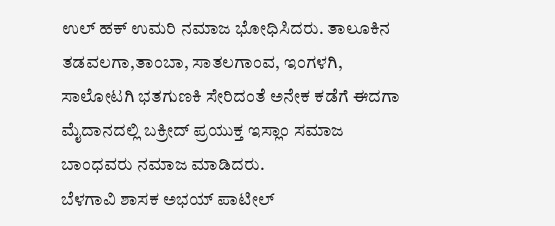ಉಲ್ ಹಕ್ ಉಮರಿ ನಮಾಜ ಭೋಧಿಸಿದರು. ತಾಲೂಕಿನ ತಡವಲಗಾ,ತಾಂಬಾ, ಸಾತಲಗಾಂವ, ಇಂಗಳಗಿ, ಸಾಲೋಟಗಿ ಭತಗುಣಕಿ ಸೇರಿದಂತೆ ಅನೇಕ ಕಡೆಗೆ ಈದಗಾ ಮೈದಾನದಲ್ಲಿ ಬಕ್ರೀದ್ ಪ್ರಯುಕ್ತ ಇಸ್ಲಾಂ ಸಮಾಜ ಬಾಂಧವರು ನಮಾಜ ಮಾಡಿದರು.
ಬೆಳಗಾವಿ ಶಾಸಕ ಅಭಯ್ ಪಾಟೀಲ್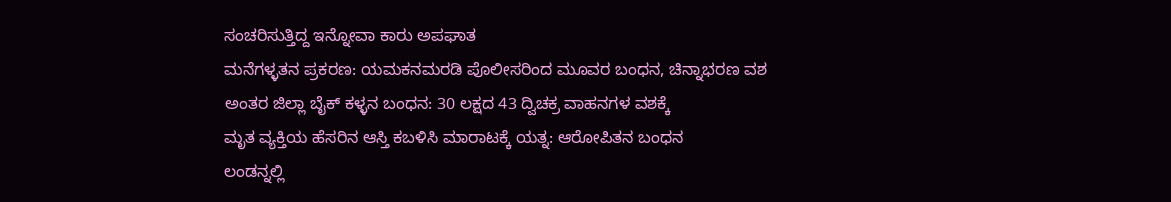ಸಂಚರಿಸುತ್ತಿದ್ದ ಇನ್ನೋವಾ ಕಾರು ಅಪಘಾತ
ಮನೆಗಳ್ಳತನ ಪ್ರಕರಣ: ಯಮಕನಮರಡಿ ಪೊಲೀಸರಿಂದ ಮೂವರ ಬಂಧನ, ಚಿನ್ನಾಭರಣ ವಶ
ಅಂತರ ಜಿಲ್ಲಾ ಬೈಕ್ ಕಳ್ಳನ ಬಂಧನ: 30 ಲಕ್ಷದ 43 ದ್ವಿಚಕ್ರ ವಾಹನಗಳ ವಶಕ್ಕೆ
ಮೃತ ವ್ಯಕ್ತಿಯ ಹೆಸರಿನ ಆಸ್ತಿ ಕಬಳಿಸಿ ಮಾರಾಟಕ್ಕೆ ಯತ್ನ: ಆರೋಪಿತನ ಬಂಧನ
ಲಂಡನ್ನಲ್ಲಿ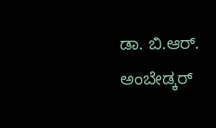ಡಾ. ಬಿ.ಆರ್. ಅಂಬೇಡ್ಕರ್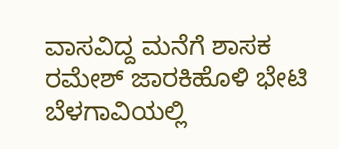ವಾಸವಿದ್ದ ಮನೆಗೆ ಶಾಸಕ ರಮೇಶ್ ಜಾರಕಿಹೊಳಿ ಭೇಟಿ
ಬೆಳಗಾವಿಯಲ್ಲಿ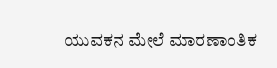ಯುವಕನ ಮೇಲೆ ಮಾರಣಾಂತಿಕ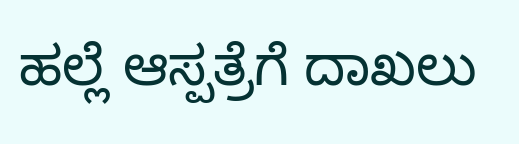ಹಲ್ಲೆ ಆಸ್ಪತ್ರೆಗೆ ದಾಖಲು